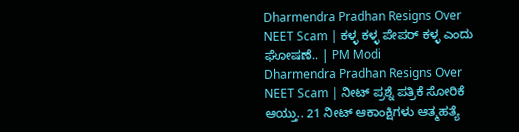Dharmendra Pradhan Resigns Over NEET Scam | ಕಳ್ಳ ಕಳ್ಳ ಪೇಪರ್ ಕಳ್ಳ ಎಂದು ಘೋಷಣೆ.. | PM Modi
Dharmendra Pradhan Resigns Over NEET Scam | ನೀಟ್ ಪ್ರಶ್ನೆ ಪತ್ರಿಕೆ ಸೋರಿಕೆ ಆಯ್ತು.. 21 ನೀಟ್ ಆಕಾಂಕ್ಷಿಗಳು ಆತ್ಮಹತ್ಯೆ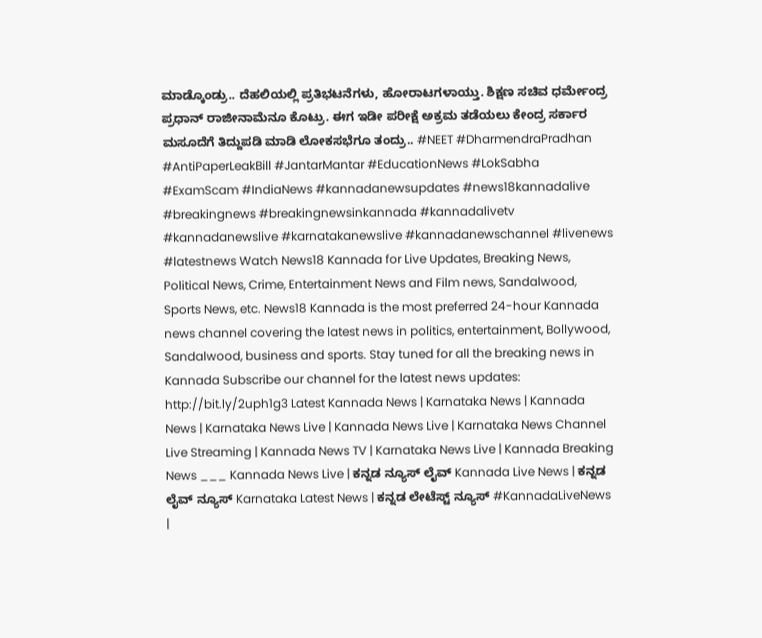ಮಾಡ್ಕೊಂಡ್ರು.. ದೆಹಲಿಯಲ್ಲಿ ಪ್ರತಿಭಟನೆಗಳು, ಹೋರಾಟಗಳಾಯ್ತು. ಶಿಕ್ಷಣ ಸಚಿವ ಧರ್ಮೇಂದ್ರ ಪ್ರಧಾನ್ ರಾಜೀನಾಮೆನೂ ಕೊಟ್ರು. ಈಗ ಇಡೀ ಪರೀಕ್ಷೆ ಅಕ್ರಮ ತಡೆಯಲು ಕೇಂದ್ರ ಸರ್ಕಾರ ಮಸೂದೆಗೆ ತಿದ್ದುಪಡಿ ಮಾಡಿ ಲೋಕಸಭೆಗೂ ತಂದ್ರು.. #NEET #DharmendraPradhan #AntiPaperLeakBill #JantarMantar #EducationNews #LokSabha #ExamScam #IndiaNews #kannadanewsupdates #news18kannadalive #breakingnews #breakingnewsinkannada #kannadalivetv #kannadanewslive #karnatakanewslive #kannadanewschannel #livenews #latestnews Watch News18 Kannada for Live Updates, Breaking News, Political News, Crime, Entertainment News and Film news, Sandalwood, Sports News, etc. News18 Kannada is the most preferred 24-hour Kannada news channel covering the latest news in politics, entertainment, Bollywood, Sandalwood, business and sports. Stay tuned for all the breaking news in Kannada Subscribe our channel for the latest news updates: http://bit.ly/2uph1g3 Latest Kannada News | Karnataka News | Kannada News | Karnataka News Live | Kannada News Live | Karnataka News Channel Live Streaming | Kannada News TV | Karnataka News Live | Kannada Breaking News ___ Kannada News Live | ಕನ್ನಡ ನ್ಯೂಸ್ ಲೈವ್ Kannada Live News | ಕನ್ನಡ ಲೈವ್ ನ್ಯೂಸ್ Karnataka Latest News | ಕನ್ನಡ ಲೇಟೆಸ್ಟ್ ನ್ಯೂಸ್ #KannadaLiveNews |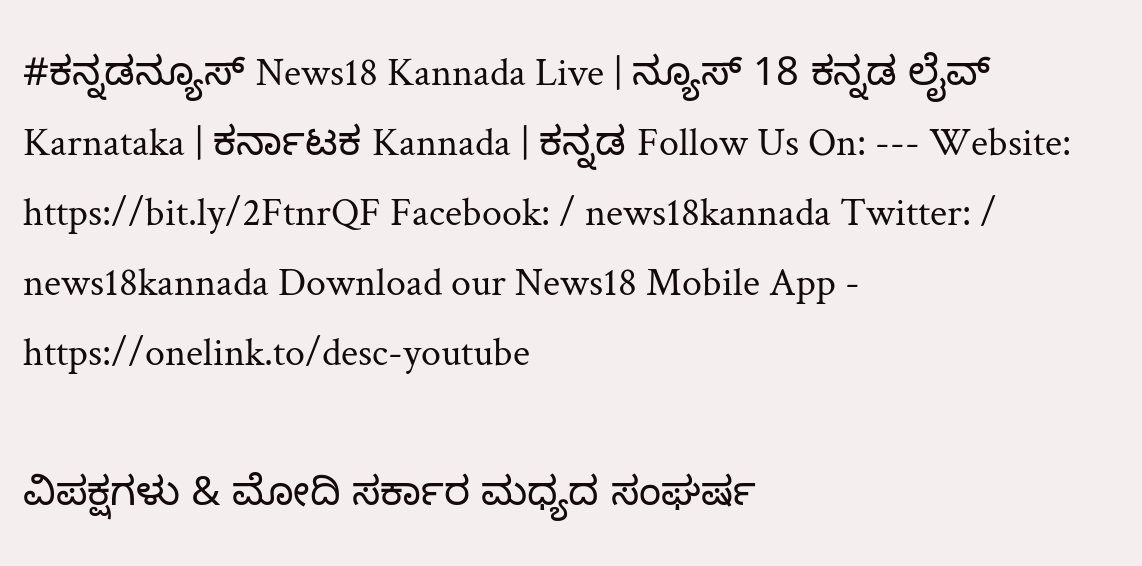#ಕನ್ನಡನ್ಯೂಸ್ News18 Kannada Live | ನ್ಯೂಸ್ 18 ಕನ್ನಡ ಲೈವ್ Karnataka | ಕರ್ನಾಟಕ Kannada | ಕನ್ನಡ Follow Us On: --- Website: https://bit.ly/2FtnrQF Facebook: / news18kannada Twitter: / news18kannada Download our News18 Mobile App - https://onelink.to/desc-youtube

ವಿಪಕ್ಷಗಳು & ಮೋದಿ ಸರ್ಕಾರ ಮಧ್ಯದ ಸಂಘರ್ಷ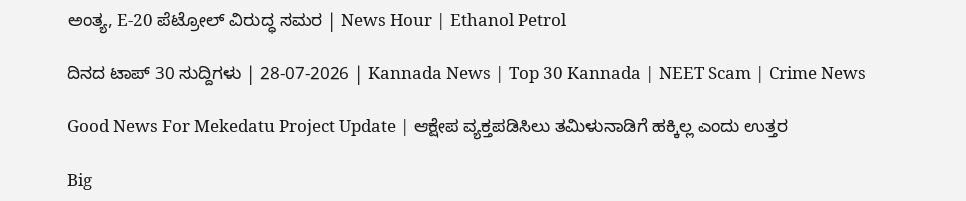ಅಂತ್ಯ, E-20 ಪೆಟ್ರೋಲ್ ವಿರುದ್ಧ ಸಮರ | News Hour | Ethanol Petrol

ದಿನದ ಟಾಪ್ 30 ಸುದ್ದಿಗಳು | 28-07-2026 | Kannada News | Top 30 Kannada | NEET Scam | Crime News

Good News For Mekedatu Project Update | ಆಕ್ಷೇಪ ವ್ಯಕ್ತಪಡಿಸಿಲು ತಮಿಳುನಾಡಿಗೆ ಹಕ್ಕಿಲ್ಲ ಎಂದು ಉತ್ತರ

Big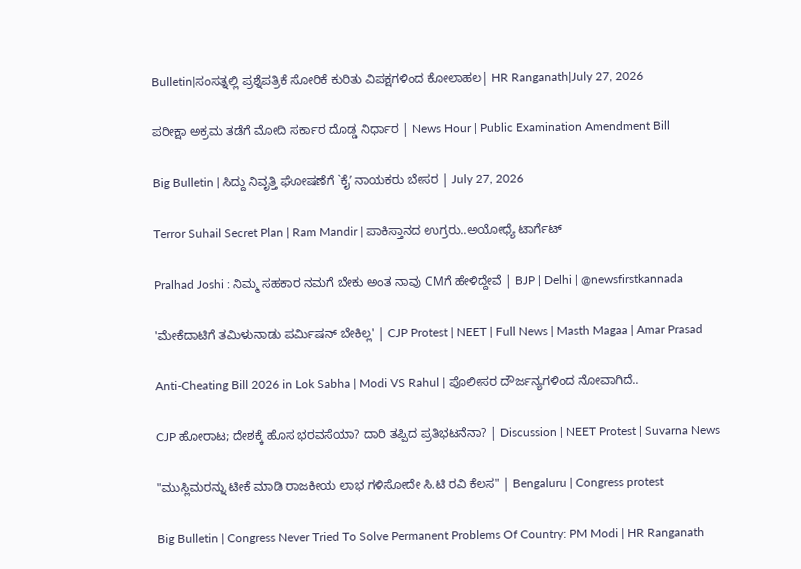Bulletin|ಸಂಸತ್ನಲ್ಲಿ ಪ್ರಶ್ನೆಪತ್ರಿಕೆ ಸೋರಿಕೆ ಕುರಿತು ವಿಪಕ್ಷಗಳಿಂದ ಕೋಲಾಹಲ| HR Ranganath|July 27, 2026

ಪರೀಕ್ಷಾ ಅಕ್ರಮ ತಡೆಗೆ ಮೋದಿ ಸರ್ಕಾರ ದೊಡ್ಡ ನಿರ್ಧಾರ | News Hour | Public Examination Amendment Bill

Big Bulletin | ಸಿದ್ದು ನಿವೃತ್ತಿ ಘೋಷಣೆಗೆ `ಕೈʼ ನಾಯಕರು ಬೇಸರ | July 27, 2026

Terror Suhail Secret Plan | Ram Mandir | ಪಾಕಿಸ್ತಾನದ ಉಗ್ರರು..ಅಯೋಧ್ಯೆ ಟಾರ್ಗೆಟ್

Pralhad Joshi : ನಿಮ್ಮ ಸಹಕಾರ ನಮಗೆ ಬೇಕು ಅಂತ ನಾವು CMಗೆ ಹೇಳಿದ್ದೇವೆ | BJP | Delhi | @newsfirstkannada

'ಮೇಕೆದಾಟಿಗೆ ತಮಿಳುನಾಡು ಪರ್ಮಿಷನ್ ಬೇಕಿಲ್ಲ' | CJP Protest | NEET | Full News | Masth Magaa | Amar Prasad

Anti-Cheating Bill 2026 in Lok Sabha | Modi VS Rahul | ಪೊಲೀಸರ ದೌರ್ಜನ್ಯಗಳಿಂದ ನೋವಾಗಿದೆ..

CJP ಹೋರಾಟ; ದೇಶಕ್ಕೆ ಹೊಸ ಭರವಸೆಯಾ? ದಾರಿ ತಪ್ಪಿದ ಪ್ರತಿಭಟನೆನಾ? | Discussion | NEET Protest | Suvarna News

"ಮುಸ್ಲಿಮರನ್ನು ಟೀಕೆ ಮಾಡಿ ರಾಜಕೀಯ ಲಾಭ ಗಳಿಸೋದೇ ಸಿ.ಟಿ ರವಿ ಕೆಲಸ" | Bengaluru | Congress protest

Big Bulletin | Congress Never Tried To Solve Permanent Problems Of Country: PM Modi | HR Ranganath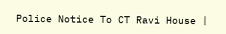Police Notice To CT Ravi House |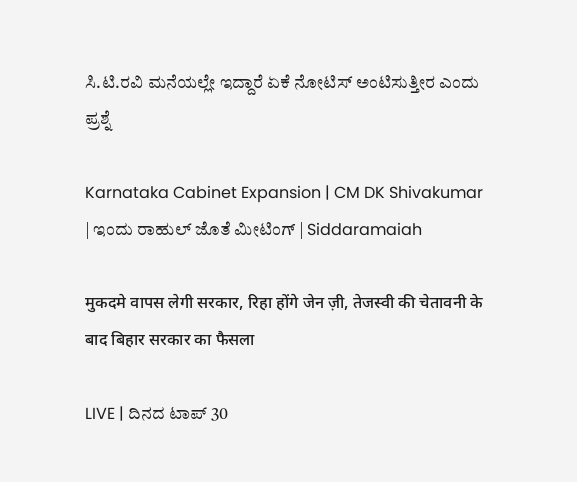ಸಿ.ಟಿ.ರವಿ ಮನೆಯಲ್ಲೇ ಇದ್ದಾರೆ ಏಕೆ ನೋಟಿಸ್ ಅಂಟಿಸುತ್ತೀರ ಎಂದು ಪ್ರಶ್ನೆ

Karnataka Cabinet Expansion | CM DK Shivakumar | ಇಂದು ರಾಹುಲ್ ಜೊತೆ ಮೀಟಿಂಗ್ | Siddaramaiah

मुकदमे वापस लेगी सरकार, रिहा होंगे जेन ज़ी, तेजस्वी की चेतावनी के बाद बिहार सरकार का फैसला

LIVE | ದಿನದ ಟಾಪ್ 30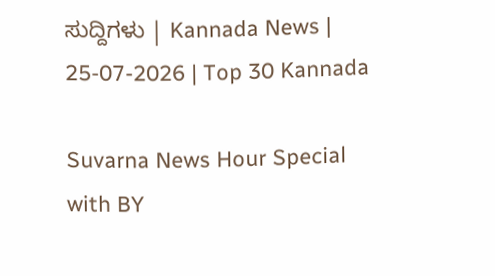ಸುದ್ದಿಗಳು | Kannada News | 25-07-2026 | Top 30 Kannada

Suvarna News Hour Special with BY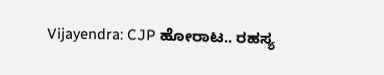Vijayendra: CJP ಹೋರಾಟ.. ರಹಸ್ಯ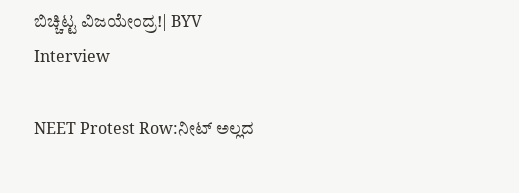ಬಿಚ್ಚಿಟ್ಟ ವಿಜಯೇಂದ್ರ!| BYV Interview

NEET Protest Row:ನೀಟ್ ಅಲ್ಲದ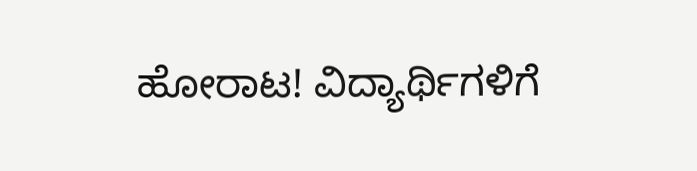ಹೋರಾಟ! ವಿದ್ಯಾರ್ಥಿಗಳಿಗೆ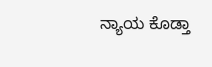ನ್ಯಾಯ ಕೊಡ್ತಾ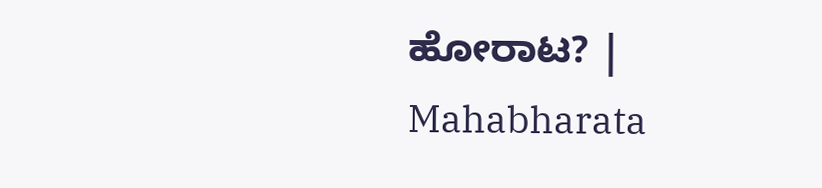ಹೋರಾಟ? | Mahabharata